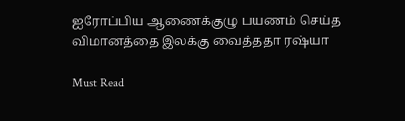ஐரோப்பிய ஆணைக்குழு பயணம் செய்த விமானத்தை இலக்கு வைத்ததா ரஷ்யா

Must Read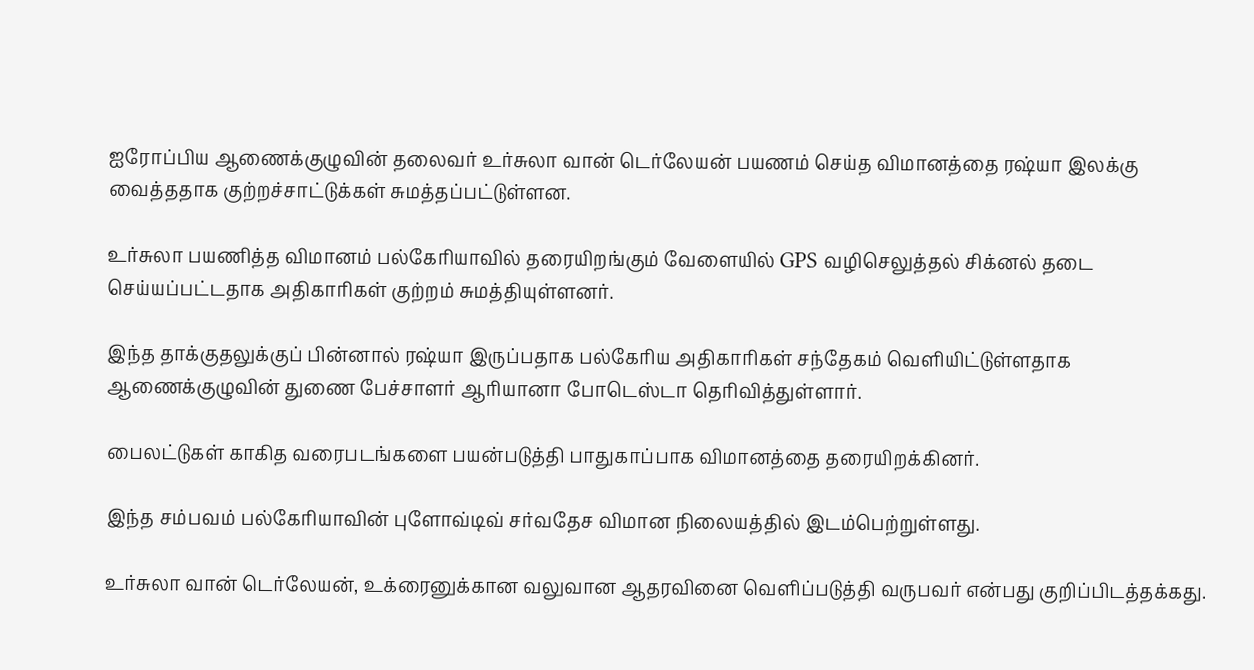ஐரோப்பிய ஆணைக்குழுவின் தலைவர் உர்சுலா வான் டெர்லேயன் பயணம் செய்த விமானத்தை ரஷ்யா இலக்கு வைத்ததாக குற்றச்சாட்டுக்கள் சுமத்தப்பட்டுள்ளன.

உர்சுலா பயணித்த விமானம் பல்கேரியாவில் தரையிறங்கும் வேளையில் GPS வழிசெலுத்தல் சிக்னல் தடை செய்யப்பட்டதாக அதிகாரிகள் குற்றம் சுமத்தியுள்ளனர்.

இந்த தாக்குதலுக்குப் பின்னால் ரஷ்யா இருப்பதாக பல்கேரிய அதிகாரிகள் சந்தேகம் வெளியிட்டுள்ளதாக ஆணைக்குழுவின் துணை பேச்சாளர் ஆரியானா போடெஸ்டா தெரிவித்துள்ளார்.

பைலட்டுகள் காகித வரைபடங்களை பயன்படுத்தி பாதுகாப்பாக விமானத்தை தரையிறக்கினர்.

இந்த சம்பவம் பல்கேரியாவின் புளோவ்டிவ் சர்வதேச விமான நிலையத்தில் இடம்பெற்றுள்ளது.

உர்சுலா வான் டெர்லேயன், உக்ரைனுக்கான வலுவான ஆதரவினை வெளிப்படுத்தி வருபவர் என்பது குறிப்பிடத்தக்கது.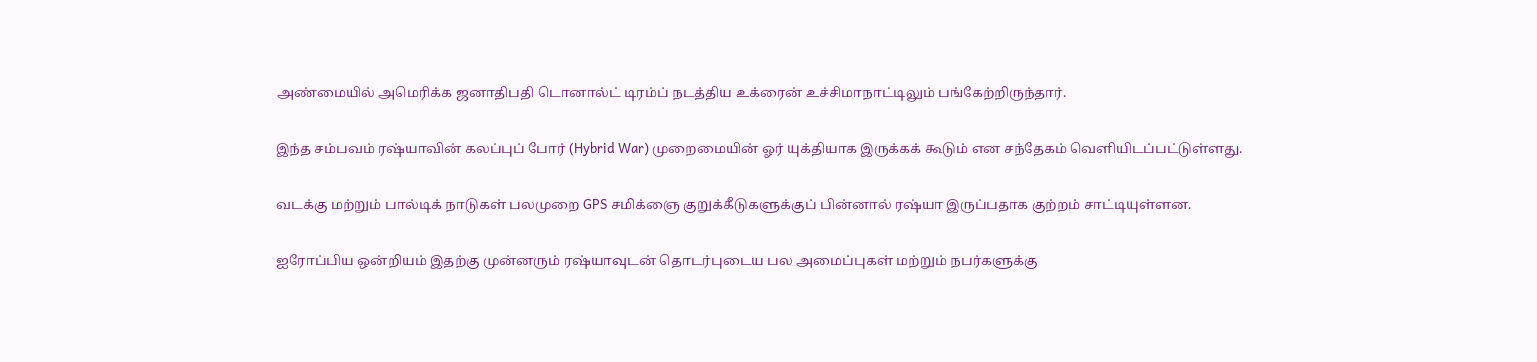அண்மையில் அமெரிக்க ஜனாதிபதி டொனால்ட் டிரம்ப் நடத்திய உக்ரைன் உச்சிமாநாட்டிலும் பங்கேற்றிருந்தார்.

இந்த சம்பவம் ரஷ்யாவின் கலப்புப் போர் (Hybrid War) முறைமையின் ஓர் யுக்தியாக இருக்கக் கூடும் என சந்தேகம் வெளியிடப்பட்டுள்ளது.

வடக்கு மற்றும் பால்டிக் நாடுகள் பலமுறை GPS சமிக்ஞை குறுக்கீடுகளுக்குப் பின்னால் ரஷ்யா இருப்பதாக குற்றம் சாட்டியுள்ளன.

ஐரோப்பிய ஒன்றியம் இதற்கு முன்னரும் ரஷ்யாவுடன் தொடர்புடைய பல அமைப்புகள் மற்றும் நபர்களுக்கு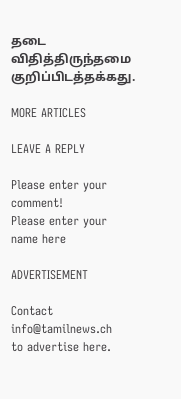தடை விதித்திருந்தமை குறிப்பிடத்தக்கது.

MORE ARTICLES

LEAVE A REPLY

Please enter your comment!
Please enter your name here

ADVERTISEMENT

Contact
info@tamilnews.ch
to advertise here.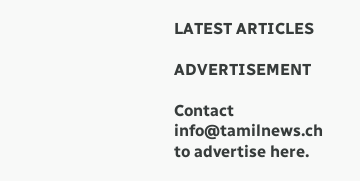LATEST ARTICLES

ADVERTISEMENT

Contact
info@tamilnews.ch
to advertise here.